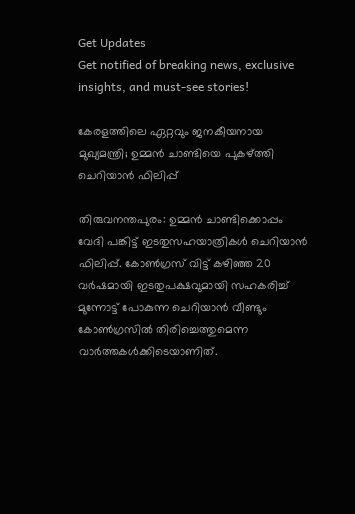Get Updates
Get notified of breaking news, exclusive insights, and must-see stories!

കേരളത്തിലെ ഏറ്റവും ജനകീയനായ മുഖ്യമന്ത്രി; ഉമ്മന്‍ ചാണ്ടിയെ പുകഴ്ത്തി ചെറിയാന്‍ ഫിലിപ്പ്

തിരുവനന്തപുരം: ഉമ്മന്‍ ചാണ്ടിക്കൊപ്പം വേദി പങ്കിട്ട് ഇടതുസഹയാത്രികള്‍ ചെറിയാന്‍ ഫിലിപ്പ്. കോണ്‍ഗ്രസ് വിട്ട് കഴിഞ്ഞ 20 വര്‍ഷമായി ഇടതുപക്ഷവുമായി സഹകരിച്ച് മുന്നോട്ട് പോകുന്ന ചെറിയാന്‍ വീണ്ടും കോണ്‍ഗ്രസില്‍ തിരിച്ചെത്തുമെന്ന വാര്‍ത്തകള്‍ക്കിടെയാണിത്.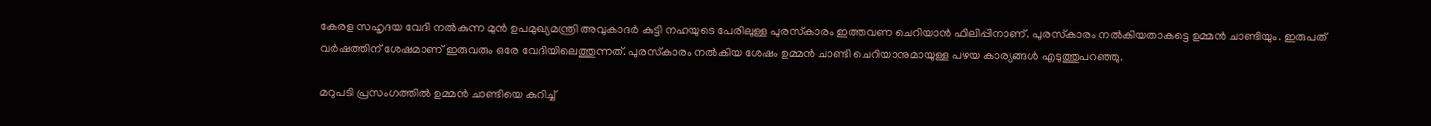കേരള സഹൃദയ വേദി നല്‍കുന്ന മുന്‍ ഉപമുഖ്യമന്ത്രി അവുകാദര്‍ കുട്ടി നഹയുടെ പേരിലുള്ള പുരസ്‌കാരം ഇത്തവണ ചെറിയാന്‍ ഫിലിപ്പിനാണ്. പുരസ്‌കാരം നല്‍കിയതാകട്ടെ ഉമ്മന്‍ ചാണ്ടിയും. ഇരുപത് വര്‍ഷത്തിന് ശേഷമാണ് ഇരുവരും ഒരേ വേദിയിലെത്തുന്നത്. പുരസ്‌കാരം നല്‍കിയ ശേഷം ഉമ്മന്‍ ചാണ്ടി ചെറിയാനുമായുള്ള പഴയ കാര്യങ്ങള്‍ എടുത്തുപറഞ്ഞു.

മറുപടി പ്രസംഗത്തില്‍ ഉമ്മന്‍ ചാണ്ടിയെ കുറിച്ച്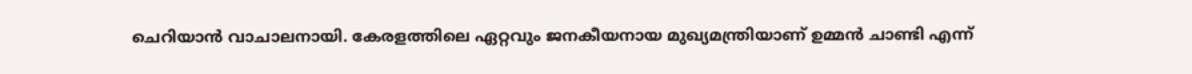ചെറിയാന്‍ വാചാലനായി. കേരളത്തിലെ ഏറ്റവും ജനകീയനായ മുഖ്യമന്ത്രിയാണ് ഉമ്മന്‍ ചാണ്ടി എന്ന്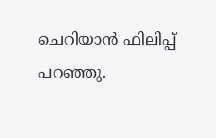ചെറിയാന്‍ ഫിലിപ്പ് പറഞ്ഞു.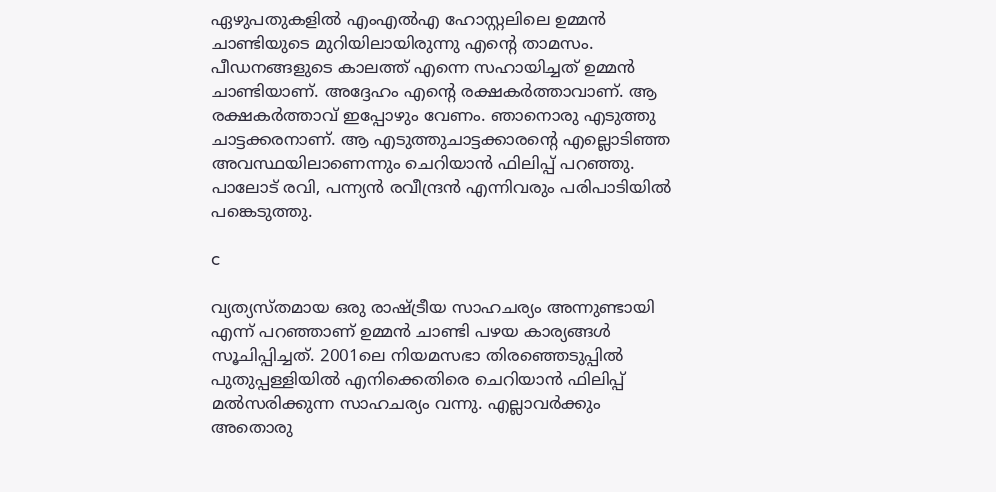ഏഴുപതുകളില്‍ എംഎല്‍എ ഹോസ്റ്റലിലെ ഉമ്മന്‍ ചാണ്ടിയുടെ മുറിയിലായിരുന്നു എന്റെ താമസം. പീഡനങ്ങളുടെ കാലത്ത് എന്നെ സഹായിച്ചത് ഉമ്മന്‍ ചാണ്ടിയാണ്. അദ്ദേഹം എന്റെ രക്ഷകര്‍ത്താവാണ്. ആ രക്ഷകര്‍ത്താവ് ഇപ്പോഴും വേണം. ഞാനൊരു എടുത്തു ചാട്ടക്കരനാണ്. ആ എടുത്തുചാട്ടക്കാരന്റെ എല്ലൊടിഞ്ഞ അവസ്ഥയിലാണെന്നും ചെറിയാന്‍ ഫിലിപ്പ് പറഞ്ഞു. പാലോട് രവി, പന്ന്യന്‍ രവീന്ദ്രന്‍ എന്നിവരും പരിപാടിയില്‍ പങ്കെടുത്തു.

c

വ്യത്യസ്തമായ ഒരു രാഷ്ട്രീയ സാഹചര്യം അന്നുണ്ടായി എന്ന് പറഞ്ഞാണ് ഉമ്മന്‍ ചാണ്ടി പഴയ കാര്യങ്ങള്‍ സൂചിപ്പിച്ചത്. 2001ലെ നിയമസഭാ തിരഞ്ഞെടുപ്പില്‍ പുതുപ്പള്ളിയില്‍ എനിക്കെതിരെ ചെറിയാന്‍ ഫിലിപ്പ് മല്‍സരിക്കുന്ന സാഹചര്യം വന്നു. എല്ലാവര്‍ക്കും അതൊരു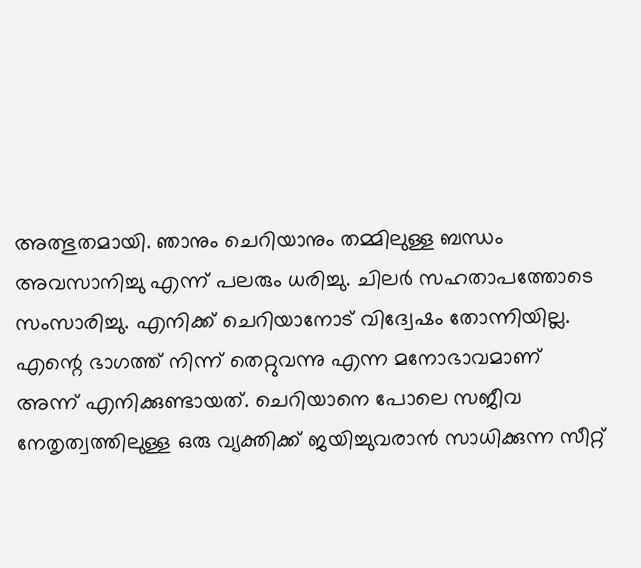അത്ഭുതമായി. ഞാനും ചെറിയാനും തമ്മിലുള്ള ബന്ധം അവസാനിച്ചു എന്ന് പലരും ധരിച്ചു. ചിലര്‍ സഹതാപത്തോടെ സംസാരിച്ചു. എനിക്ക് ചെറിയാനോട് വിദ്വേഷം തോന്നിയില്ല. എന്റെ ഭാഗത്ത് നിന്ന് തെറ്റുവന്നു എന്ന മനോഭാവമാണ് അന്ന് എനിക്കുണ്ടായത്. ചെറിയാനെ പോലെ സജീവ നേതൃത്വത്തിലുള്ള ഒരു വ്യക്തിക്ക് ജയിച്ചുവരാന്‍ സാധിക്കുന്ന സീറ്റ്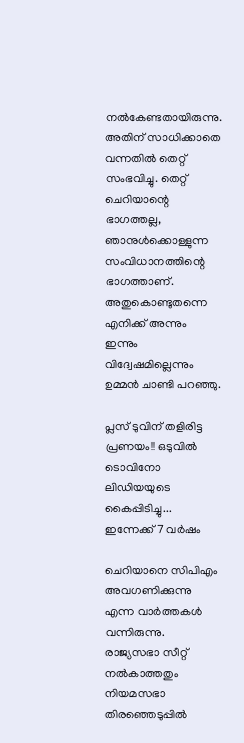നല്‍കേണ്ടതായിരുന്നു. അതിന് സാധിക്കാതെ വന്നതില്‍ തെറ്റ് സംഭവിച്ചു. തെറ്റ് ചെറിയാന്റെ ഭാഗത്തല്ല, ഞാനുള്‍ക്കൊള്ളുന്ന സംവിധാനത്തിന്റെ ഭാഗത്താണ്. അതുകൊണ്ടുതന്നെ എനിക്ക് അന്നും ഇന്നും വിദ്വേഷമില്ലെന്നും ഉമ്മന്‍ ചാണ്ടി പറഞ്ഞു.

പ്ലസ് ടുവിന് തളിരിട്ട പ്രണയം!! ഒടുവില്‍ ടൊവിനോ ലിഡിയയുടെ കൈപ്പിടിച്ചു... ഇന്നേക്ക് 7 വര്‍ഷം

ചെറിയാനെ സിപിഎം അവഗണിക്കുന്നു എന്ന വാര്‍ത്തകള്‍ വന്നിരുന്നു. രാജ്യസഭാ സീറ്റ് നല്‍കാത്തതും നിയമസഭാ തിരഞ്ഞെടുപ്പില്‍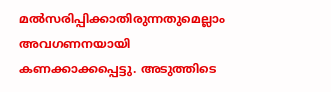മല്‍സരിപ്പിക്കാതിരുന്നതുമെല്ലാം അവഗണനയായി കണക്കാക്കപ്പെട്ടു. അടുത്തിടെ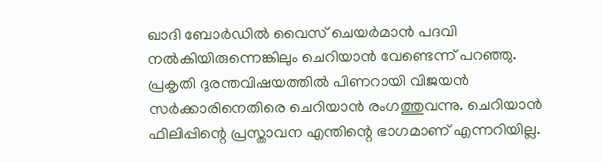ഖാദി ബോര്‍ഡില്‍ വൈസ് ചെയര്‍മാന്‍ പദവി നല്‍കിയിരുന്നെങ്കിലും ചെറിയാന്‍ വേണ്ടെന്ന് പറഞ്ഞു. പ്രകൃതി ദുരന്തവിഷയത്തില്‍ പിണറായി വിജയന്‍ സര്‍ക്കാരിനെതിരെ ചെറിയാന്‍ രംഗത്തുവന്നു. ചെറിയാന്‍ ഫിലിപ്പിന്റെ പ്രസ്താവന എന്തിന്റെ ഭാഗമാണ് എന്നറിയില്ല.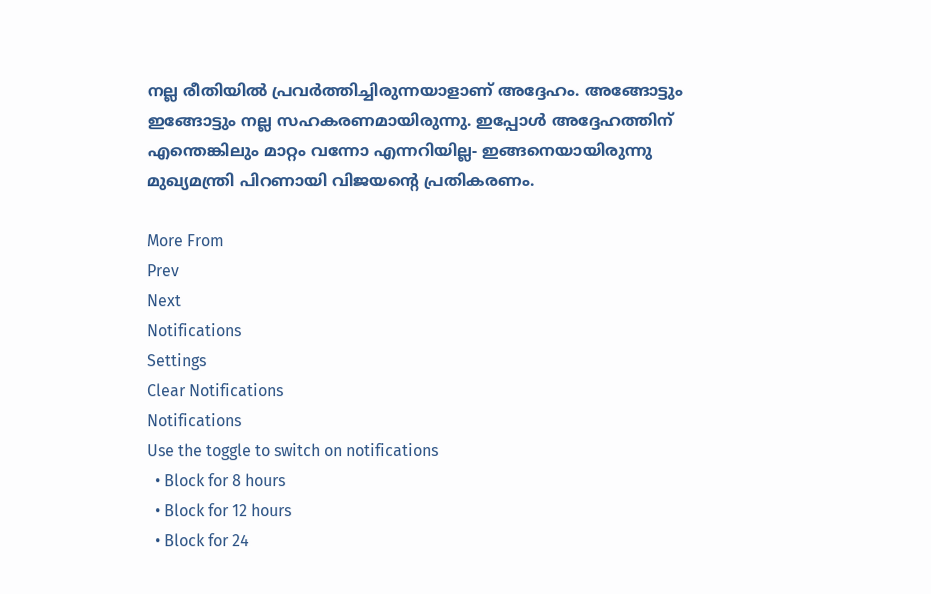നല്ല രീതിയില്‍ പ്രവര്‍ത്തിച്ചിരുന്നയാളാണ് അദ്ദേഹം. അങ്ങോട്ടും ഇങ്ങോട്ടും നല്ല സഹകരണമായിരുന്നു. ഇപ്പോള്‍ അദ്ദേഹത്തിന് എന്തെങ്കിലും മാറ്റം വന്നോ എന്നറിയില്ല- ഇങ്ങനെയായിരുന്നു മുഖ്യമന്ത്രി പിറണായി വിജയന്റെ പ്രതികരണം.

More From
Prev
Next
Notifications
Settings
Clear Notifications
Notifications
Use the toggle to switch on notifications
  • Block for 8 hours
  • Block for 12 hours
  • Block for 24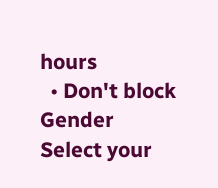hours
  • Don't block
Gender
Select your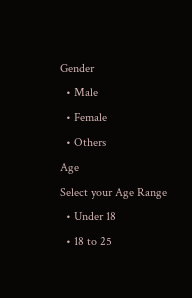Gender
  • Male
  • Female
  • Others
Age
Select your Age Range
  • Under 18
  • 18 to 25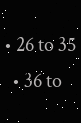• 26 to 35
  • 36 to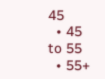45
  • 45 to 55
  • 55+